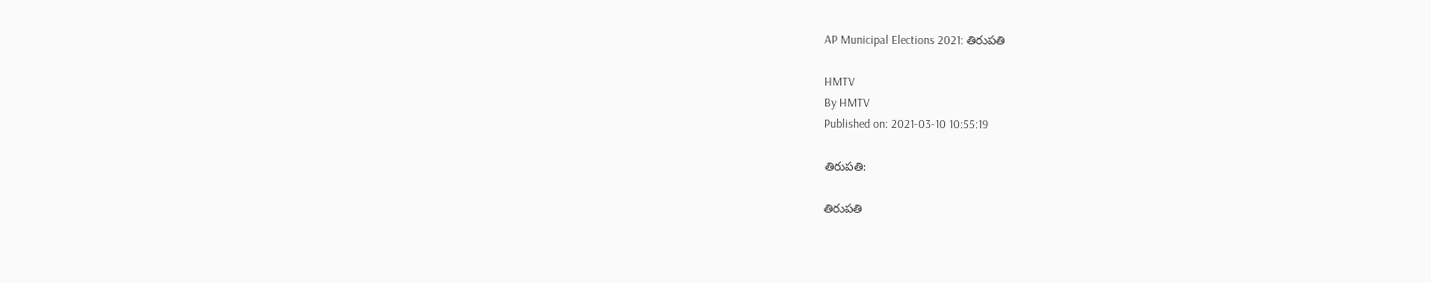AP Municipal Elections 2021: తిరుపతి

HMTV
By HMTV
Published on: 2021-03-10 10:55:19

తిరుపతి:

తిరుపతి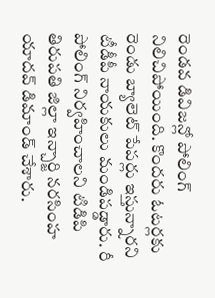రెండవ డివిజన్లో పోలింగ్ నిలిచిపోయింది. కొందరు ఓటర్లకు రెండు బ్యాలెట్ పేపర్లు ఇస్తున్నారని టీడీపీ నాయకులు మండిపడ్డారు. రీ పోలింగ్ నిర్వహించాలని టిడిపి తిరుపతి జిల్లా ఇన్చార్జి నరసింహ యాదవ్ డిమాండ్ చేశారు.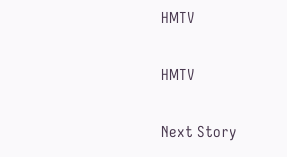HMTV

HMTV

Next Story